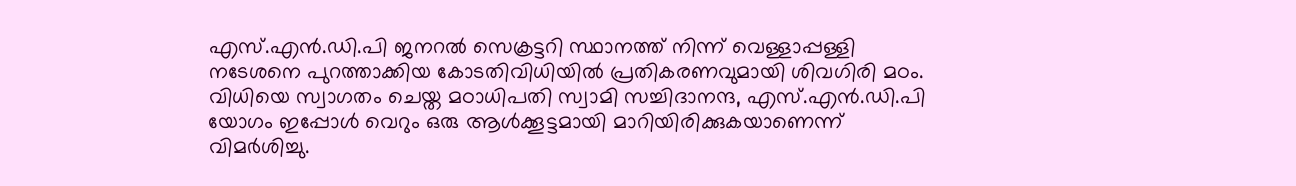എസ്.എൻ.ഡി.പി ജനറൽ സെക്രട്ടറി സ്ഥാനത്ത് നിന്ന് വെള്ളാപ്പള്ളി നടേശനെ പുറത്താക്കിയ കോടതിവിധിയിൽ പ്രതികരണവുമായി ശിവഗിരി മഠം. വിധിയെ സ്വാഗതം ചെയ്ത മഠാധിപതി സ്വാമി സച്ചിദാനന്ദ, എസ്.എൻ.ഡി.പി യോഗം ഇപ്പോൾ വെറും ഒരു ആൾക്കൂട്ടമായി മാറിയിരിക്കുകയാണെന്ന് വിമർശിച്ചു.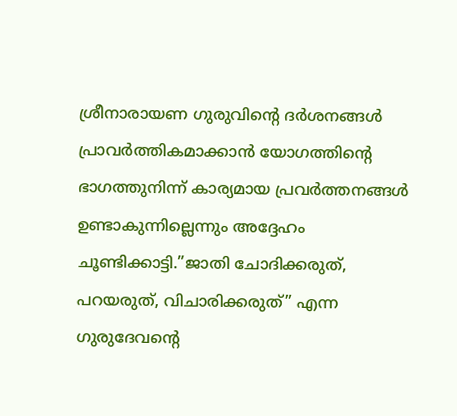ശ്രീനാരായണ ഗുരുവിന്റെ ദർശനങ്ങൾ പ്രാവർത്തികമാക്കാൻ യോഗത്തിന്റെ ഭാഗത്തുനിന്ന് കാര്യമായ പ്രവർത്തനങ്ങൾ ഉണ്ടാകുന്നില്ലെന്നും അദ്ദേഹം ചൂണ്ടിക്കാട്ടി.”ജാതി ചോദിക്കരുത്, പറയരുത്, വിചാരിക്കരുത്” എന്ന ഗുരുദേവന്റെ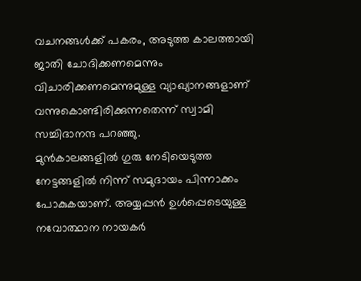വചനങ്ങൾക്ക് പകരം, അടുത്ത കാലത്തായി ജാതി ചോദിക്കണമെന്നും വിചാരിക്കണമെന്നുമുള്ള വ്യാഖ്യാനങ്ങളാണ് വന്നുകൊണ്ടിരിക്കുന്നതെന്ന് സ്വാമി സച്ചിദാനന്ദ പറഞ്ഞു.
മുൻകാലങ്ങളിൽ ഗുരു നേടിയെടുത്ത നേട്ടങ്ങളിൽ നിന്ന് സമുദായം പിന്നാക്കം പോകുകയാണ്. അയ്യപ്പൻ ഉൾപ്പെടെയുള്ള നവോത്ഥാന നായകർ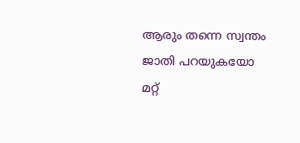ആരും തന്നെ സ്വന്തം ജാതി പറയുകയോ മറ്റ്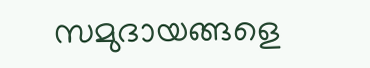സമുദായങ്ങളെ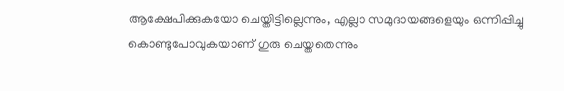ആക്ഷേപിക്കുകയോ ചെയ്തിട്ടില്ലെന്നും, എല്ലാ സമുദായങ്ങളെയും ഒന്നിപ്പിച്ചു കൊണ്ടുപോവുകയാണ് ഗുരു ചെയ്തതെന്നും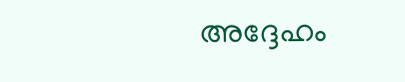അദ്ദേഹം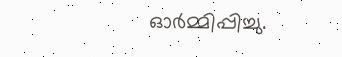ഓർമ്മിപ്പിച്ചു.